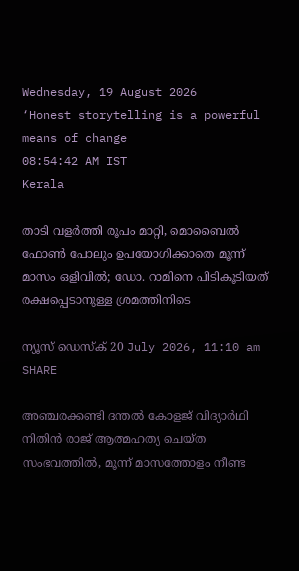Wednesday, 19 August 2026
‘Honest storytelling is a powerful means of change
08:54:42 AM IST
Kerala

താടി വളർത്തി രൂപം മാറ്റി, മൊബൈൽ ഫോൺ പോലും ഉപയോഗിക്കാതെ മൂന്ന് മാസം ഒളിവിൽ; ഡോ. റാമിനെ പിടികൂടിയത് രക്ഷപ്പെടാനുള്ള ശ്രമത്തിനിടെ

ന്യൂസ് ഡെസ്ക് 20 July 2026, 11:10 am
SHARE

അഞ്ചരക്കണ്ടി ദന്തൽ കോളജ് വിദ്യാർഥി നിതിൻ രാജ് ആത്മഹത്യ ചെയ്ത സംഭവത്തിൽ, മൂന്ന് മാസത്തോളം നീണ്ട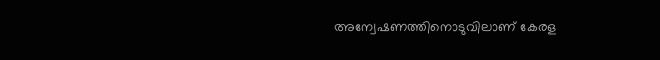അന്വേഷണത്തിനൊടുവിലാണ് കേരള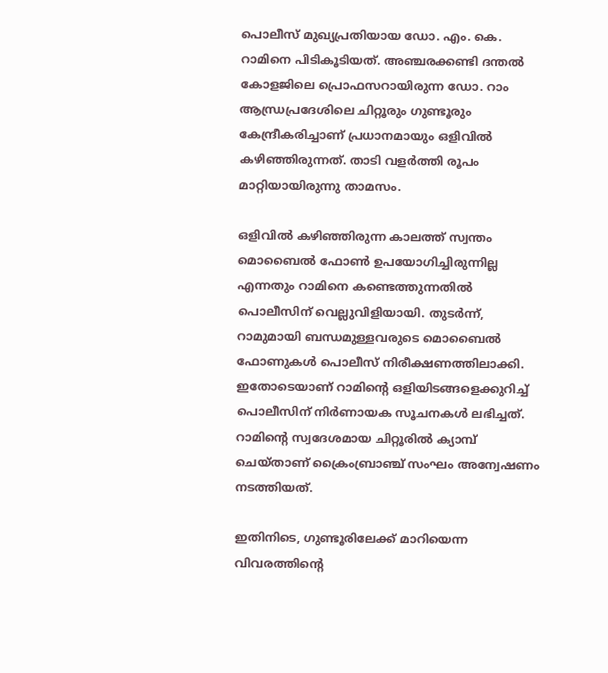പൊലീസ് മുഖ്യപ്രതിയായ ഡോ. എം. കെ. റാമിനെ പിടികൂടിയത്. അഞ്ചരക്കണ്ടി ദന്തൽ കോളജിലെ പ്രൊഫസറായിരുന്ന ഡോ. റാം ആന്ധ്രപ്രദേശിലെ ചിറ്റൂരും ഗുണ്ടൂരും കേന്ദ്രീകരിച്ചാണ് പ്രധാനമായും ഒളിവിൽ കഴിഞ്ഞിരുന്നത്. താടി വളർത്തി രൂപം മാറ്റിയായിരുന്നു താമസം.

ഒളിവിൽ കഴിഞ്ഞിരുന്ന കാലത്ത് സ്വന്തം മൊബൈൽ ഫോൺ ഉപയോഗിച്ചിരുന്നില്ല എന്നതും റാമിനെ കണ്ടെത്തുന്നതിൽ പൊലീസിന് വെല്ലുവിളിയായി. തുടർന്ന്, റാമുമായി ബന്ധമുള്ളവരുടെ മൊബൈൽ ഫോണുകൾ പൊലീസ് നിരീക്ഷണത്തിലാക്കി. ഇതോടെയാണ് റാമിന്റെ ഒളിയിടങ്ങളെക്കുറിച്ച് പൊലീസിന് നിർണായക സൂചനകൾ ലഭിച്ചത്. റാമിന്റെ സ്വദേശമായ ചിറ്റൂരിൽ ക്യാമ്പ് ചെയ്താണ് ക്രൈംബ്രാഞ്ച് സംഘം അന്വേഷണം നടത്തിയത്.

ഇതിനിടെ, ഗുണ്ടൂരിലേക്ക് മാറിയെന്ന വിവരത്തിന്റെ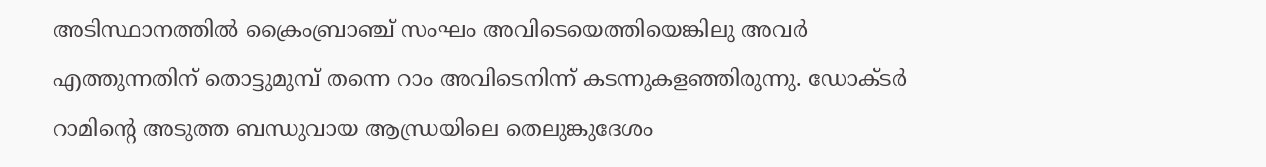അടിസ്ഥാനത്തിൽ ക്രൈംബ്രാഞ്ച് സംഘം അവിടെയെത്തിയെങ്കിലു അവർ എത്തുന്നതിന് തൊട്ടുമുമ്പ് തന്നെ റാം അവിടെനിന്ന് കടന്നുകളഞ്ഞിരുന്നു. ഡോക്ടർ റാമിന്റെ അടുത്ത ബന്ധുവായ ആന്ധ്രയിലെ തെലുങ്കുദേശം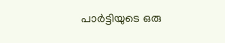പാർട്ടിയുടെ ഒരു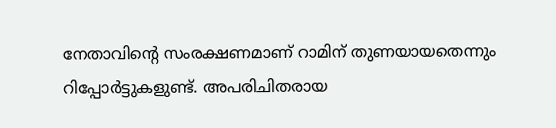നേതാവിന്റെ സംരക്ഷണമാണ് റാമിന് തുണയായതെന്നും റിപ്പോർട്ടുകളുണ്ട്. അപരിചിതരായ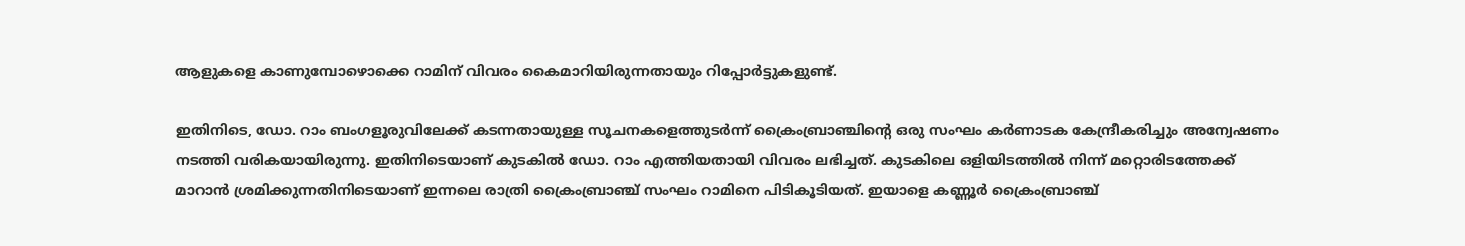ആളുകളെ കാണുമ്പോഴൊക്കെ റാമിന് വിവരം കൈമാറിയിരുന്നതായും റിപ്പോർട്ടുകളുണ്ട്.

ഇതിനിടെ, ഡോ. റാം ബംഗളൂരുവിലേക്ക് കടന്നതായുള്ള സൂചനകളെത്തുടർന്ന് ക്രൈംബ്രാഞ്ചിന്റെ ഒരു സംഘം കർണാടക കേന്ദ്രീകരിച്ചും അന്വേഷണം നടത്തി വരികയായിരുന്നു. ഇതിനിടെയാണ് കുടകിൽ ഡോ. റാം എത്തിയതായി വിവരം ലഭിച്ചത്. കുടകിലെ ഒളിയിടത്തിൽ നിന്ന് മറ്റൊരിടത്തേക്ക് മാറാൻ ശ്രമിക്കുന്നതിനിടെയാണ് ഇന്നലെ രാത്രി ക്രൈംബ്രാഞ്ച് സംഘം റാമിനെ പിടികൂടിയത്. ഇയാളെ കണ്ണൂർ ക്രൈംബ്രാഞ്ച്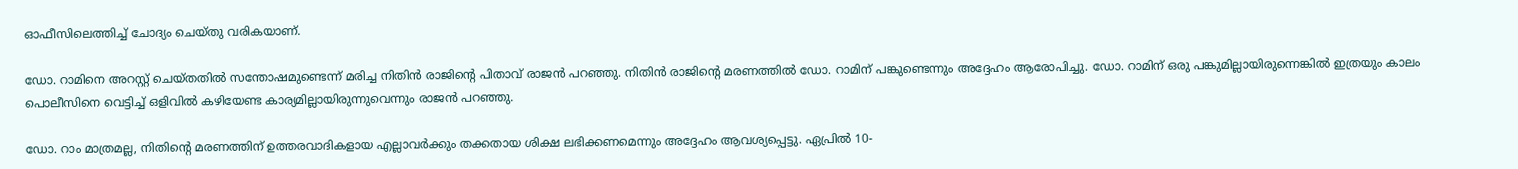ഓഫീസിലെത്തിച്ച് ചോദ്യം ചെയ്തു വരികയാണ്.

ഡോ. റാമിനെ അറസ്റ്റ് ചെയ്തതിൽ സന്തോഷമുണ്ടെന്ന് മരിച്ച നിതിൻ രാജിന്റെ പിതാവ് രാജൻ പറഞ്ഞു. നിതിൻ രാജിന്റെ മരണത്തിൽ ഡോ. റാമിന് പങ്കുണ്ടെന്നും അദ്ദേഹം ആരോപിച്ചു. ഡോ. റാമിന് ഒരു പങ്കുമില്ലായിരുന്നെങ്കിൽ ഇത്രയും കാലം പൊലീസിനെ വെട്ടിച്ച് ഒളിവിൽ കഴിയേണ്ട കാര്യമില്ലായിരുന്നുവെന്നും രാജൻ പറഞ്ഞു.

ഡോ. റാം മാത്രമല്ല, നിതിന്റെ മരണത്തിന് ഉത്തരവാദികളായ എല്ലാവർക്കും തക്കതായ ശിക്ഷ ലഭിക്കണമെന്നും അദ്ദേഹം ആവശ്യപ്പെട്ടു. ഏപ്രിൽ 10-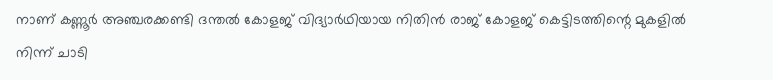നാണ് കണ്ണൂർ അഞ്ചരക്കണ്ടി ദന്തൽ കോളജ് വിദ്യാർഥിയായ നിതിൻ രാജ് കോളജ് കെട്ടിടത്തിന്റെ മുകളിൽ നിന്ന് ചാടി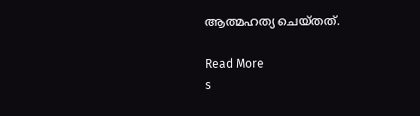ആത്മഹത്യ ചെയ്തത്.

Read More
s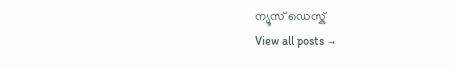ന്യൂസ് ഡെസ്ക്
View all posts →